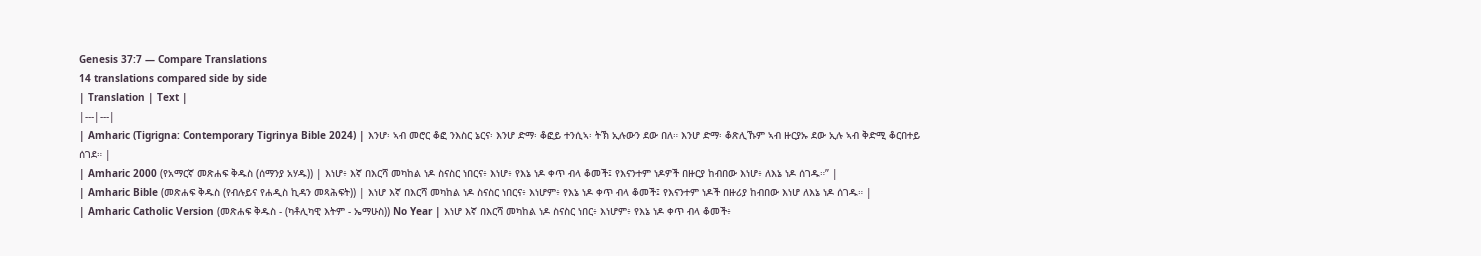Genesis 37:7 — Compare Translations
14 translations compared side by side
| Translation | Text |
|---|---|
| Amharic (Tigrigna: Contemporary Tigrinya Bible 2024) | እንሆ፡ ኣብ መሮር ቆፎ ንእስር ኔርና፡ እንሆ ድማ፡ ቆፎይ ተንሲኣ፡ ትኽ ኢሉውን ደው በለ። እንሆ ድማ፡ ቆጽሊኹም ኣብ ዙርያኡ ደው ኢሉ ኣብ ቅድሚ ቆርበተይ ሰገደ። |
| Amharic 2000 (የአማርኛ መጽሐፍ ቅዱስ (ሰማንያ አሃዱ)) | እነሆ፥ እኛ በእርሻ መካከል ነዶ ስናስር ነበርና፥ እነሆ፥ የእኔ ነዶ ቀጥ ብላ ቆመች፤ የእናንተም ነዶዎች በዙርያ ከብበው እነሆ፥ ለእኔ ነዶ ሰገዱ።” |
| Amharic Bible (መጽሐፍ ቅዱስ (የብሉይና የሐዲስ ኪዳን መጻሕፍት)) | እነሆ እኛ በእርሻ መካከል ነዶ ስናስር ነበርና፥ እነሆም፥ የእኔ ነዶ ቀጥ ብላ ቆመች፤ የእናንተም ነዶች በዙሪያ ከብበው እነሆ ለእኔ ነዶ ሰገዱ። |
| Amharic Catholic Version (መጽሐፍ ቅዱስ - (ካቶሊካዊ እትም - ኤማሁስ)) No Year | እነሆ እኛ በእርሻ መካከል ነዶ ስናስር ነበር፥ እነሆም፥ የእኔ ነዶ ቀጥ ብላ ቆመች፥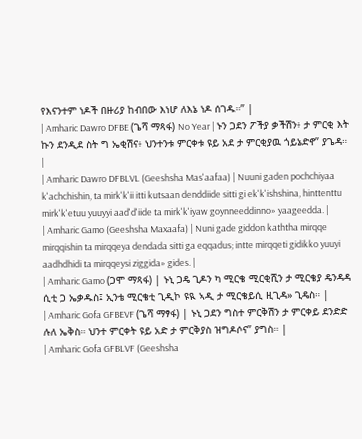የእናንተም ነዶች በዙሪያ ከብበው እነሆ ለእኔ ነዶ ሰገዱ።” |
| Amharic Dawro DFBE (ጌሻ ማጻፋ) No Year | ኑን ጋደን ፖችያ ቃችሽን፥ ታ ምርቂ እት ኩን ደንዲደ ስት ግ ኤቂሽና፥ ህንተንቱ ምርቀቱ ዩይ አደ ታ ምርቂያዉ ጎይኔድኖ” ያጌዳ። |
| Amharic Dawro DFBLVL (Geeshsha Mas'aafaa) | Nuuni gaden pochchiyaa k'achchishin, ta mirk'k'ii itti kutsaan denddiide sitti gi ek'k'ishshina, hinttenttu mirk'k'etuu yuuyyi aad'd'iide ta mirk'k'iyaw goynneeddinno» yaageedda. |
| Amharic Gamo (Geeshsha Maxaafa) | Nuni gade giddon kaththa mirqqe mirqqishin ta mirqqeya dendada sitti ga eqqadus; intte mirqqeti gidikko yuuyi aadhdhidi ta mirqqeysi ziggida» gides. |
| Amharic Gamo (ጋሞ ማጻፋ) | ኑኒ ጋዴ ጊዶን ካ ሚርቄ ሚርቂሺን ታ ሚርቄያ ዴንዳዳ ሲቲ ጋ ኤቃዱስ፤ ኢንቴ ሚርቄቲ ጊዲኮ ዩዪ ኣዲ ታ ሚርቄይሲ ዚጊዳ» ጊዴስ። |
| Amharic Gofa GFBEVF (ጌሻ ማፃፋ) | ኑኒ ጋደን ግስተ ምርቅሽን ታ ምርቀይ ደንድድ ሉለ ኤቅስ። ህንተ ምርቀት ዩይ አድ ታ ምርቅያስ ዝግዶሶና” ያግስ። |
| Amharic Gofa GFBLVF (Geeshsha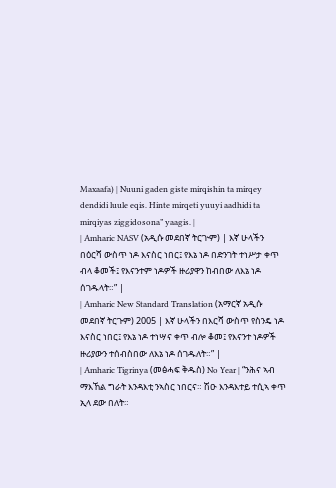Maxaafa) | Nuuni gaden giste mirqishin ta mirqey dendidi luule eqis. Hinte mirqeti yuuyi aadhidi ta mirqiyas ziggidosona” yaagis. |
| Amharic NASV (አዲሱ መደበኛ ትርጒም) | እኛ ሁላችን በዕርሻ ውስጥ ነዶ እናስር ነበር፤ የእኔ ነዶ በድንገት ተነሥታ ቀጥ ብላ ቆመች፤ የእናንተም ነዶዎች ዙሪያዋን ከብበው ለእኔ ነዶ ሰገዱላት።” |
| Amharic New Standard Translation (አማርኛ አዲሱ መደበኛ ትርጉም) 2005 | እኛ ሁላችን በእርሻ ውስጥ የስንዴ ነዶ እናስር ነበር፤ የእኔ ነዶ ተነሣና ቀጥ ብሎ ቆመ፤ የእናንተ ነዶዎች ዙሪያውን ተሰብስበው ለእኔ ነዶ ሰገዱለት።” |
| Amharic Tigrinya (መፅሓፍ ቅዱስ) No Year | “ንሕና ኣብ ማእኸል ግራት እንዳእቲ ንኣስር ነበርና። ሽዑ እንዳእተይ ተሲኣ ቀጥ ኢላ ደው በለት።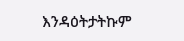እንዳዕትታትኩም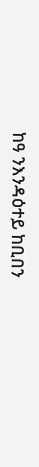ከዓ ንእንዳዕተይ ከቢበን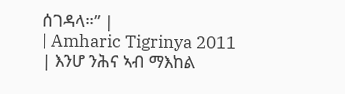ሰገዳላ።” |
| Amharic Tigrinya 2011 | እንሆ ንሕና ኣብ ማእከል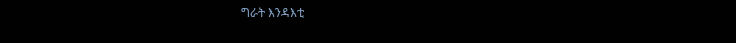ግራት እንዳእቲ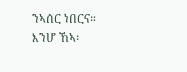ንኣሰር ነበርና። እንሆ ኸኣ፡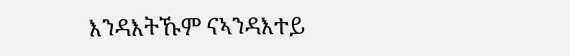እንዳእትኹም ናኣንዳእተይ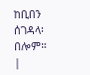ከቢበን ሰገዳላ፡ በሎም። |